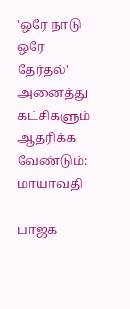'ஒரே நாடு ஒரே தேர்தல்' அனைத்து கட்சிகளும் ஆதரிக்க வேண்டும்: மாயாவதி

பாஜக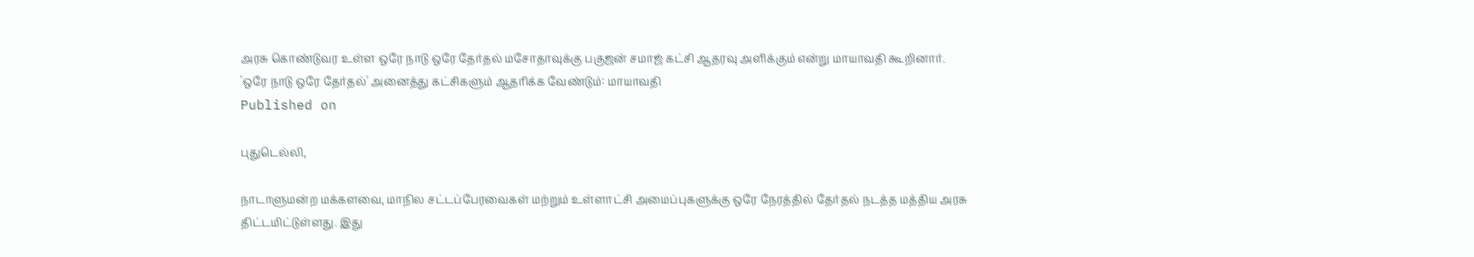அரசு கொண்டுவர உள்ள ஒரே நாடு ஒரே தேர்தல் மசோதாவுக்கு பகுஜன் சமாஜ் கட்சி ஆதரவு அளிக்கும் என்று மாயாவதி கூறினார்.
'ஒரே நாடு ஒரே தேர்தல்' அனைத்து கட்சிகளும் ஆதரிக்க வேண்டும்: மாயாவதி
Published on

புதுடெல்லி,

நாடாளுமன்ற மக்களவை, மாநில சட்டப்பேரவைகள் மற்றும் உள்ளாட்சி அமைப்புகளுக்கு ஒரே நேரத்தில் தேர்தல் நடத்த மத்திய அரசு திட்டமிட்டுள்ளது. இது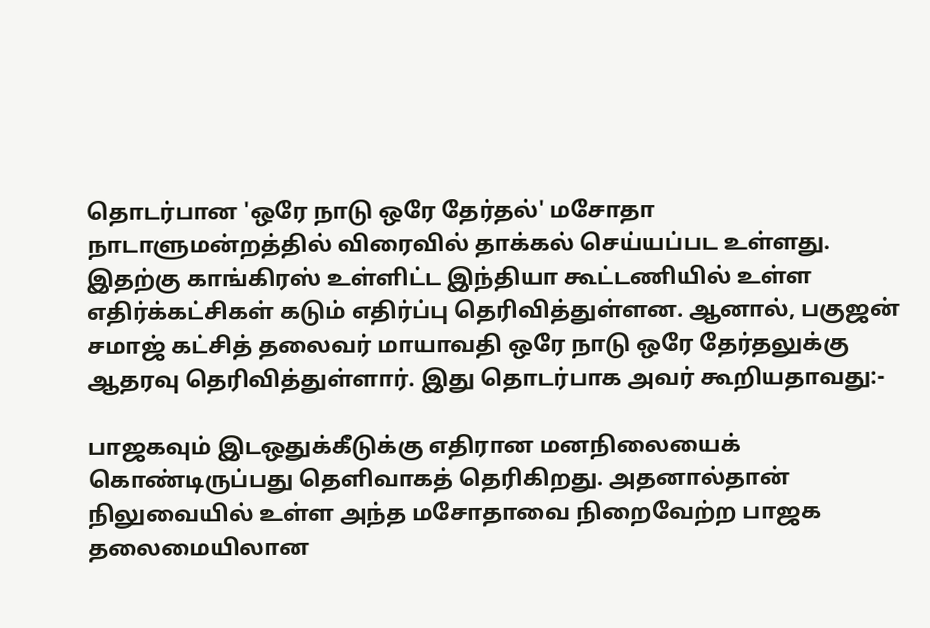தொடர்பான 'ஒரே நாடு ஒரே தேர்தல்' மசோதா நாடாளுமன்றத்தில் விரைவில் தாக்கல் செய்யப்பட உள்ளது. இதற்கு காங்கிரஸ் உள்ளிட்ட இந்தியா கூட்டணியில் உள்ள எதிர்க்கட்சிகள் கடும் எதிர்ப்பு தெரிவித்துள்ளன. ஆனால், பகுஜன் சமாஜ் கட்சித் தலைவர் மாயாவதி ஒரே நாடு ஒரே தேர்தலுக்கு ஆதரவு தெரிவித்துள்ளார். இது தொடர்பாக அவர் கூறியதாவது:-

பாஜகவும் இடஒதுக்கீடுக்கு எதிரான மனநிலையைக் கொண்டிருப்பது தெளிவாகத் தெரிகிறது. அதனால்தான் நிலுவையில் உள்ள அந்த மசோதாவை நிறைவேற்ற பாஜக தலைமையிலான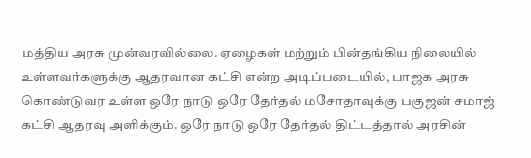மத்திய அரசு முன்வரவில்லை. ஏழைகள் மற்றும் பின்தங்கிய நிலையில் உள்ளவர்களுக்கு ஆதரவான கட்சி என்ற அடிப்படையில், பாஜக அரசு கொண்டுவர உள்ள ஒரே நாடு ஒரே தேர்தல் மசோதாவுக்கு பகுஜன் சமாஜ் கட்சி ஆதரவு அளிக்கும். ஒரே நாடு ஒரே தேர்தல் திட்டத்தால் அரசின்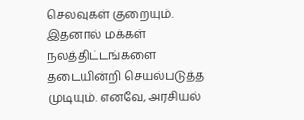செலவுகள் குறையும். இதனால் மக்கள் நலத்திட்டங்களை தடையின்றி செயல்படுத்த முடியும். எனவே, அரசியல்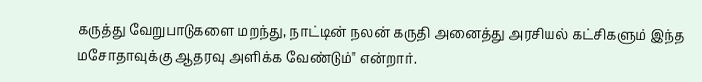கருத்து வேறுபாடுகளை மறந்து, நாட்டின் நலன் கருதி அனைத்து அரசியல் கட்சிகளும் இந்த மசோதாவுக்கு ஆதரவு அளிக்க வேண்டும்" என்றார்.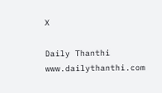X

Daily Thanthi
www.dailythanthi.com